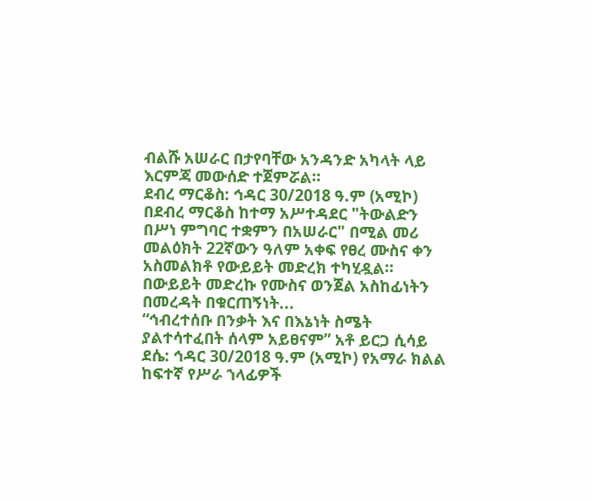ብልሹ አሠራር በታየባቸው አንዳንድ አካላት ላይ እርምጃ መውሰድ ተጀምሯል።
ደብረ ማርቆስ: ኅዳር 30/2018 ዓ.ም (አሚኮ) በደብረ ማርቆስ ከተማ አሥተዳደር "ትውልድን በሥነ ምግባር ተቋምን በአሠራር" በሚል መሪ መልዕክት 22ኛውን ዓለም አቀፍ የፀረ ሙስና ቀን አስመልክቶ የውይይት መድረክ ተካሂዷል።
በውይይት መድረኩ የሙስና ወንጀል አስከፊነትን በመረዳት በቁርጠኝነት...
“ኅብረተሰቡ በንቃት እና በእኔነት ስሜት ያልተሳተፈበት ሰላም አይፀናም” አቶ ይርጋ ሲሳይ
ደሴ: ኅዳር 30/2018 ዓ.ም (አሚኮ) የአማራ ክልል ከፍተኛ የሥራ ኀላፊዎች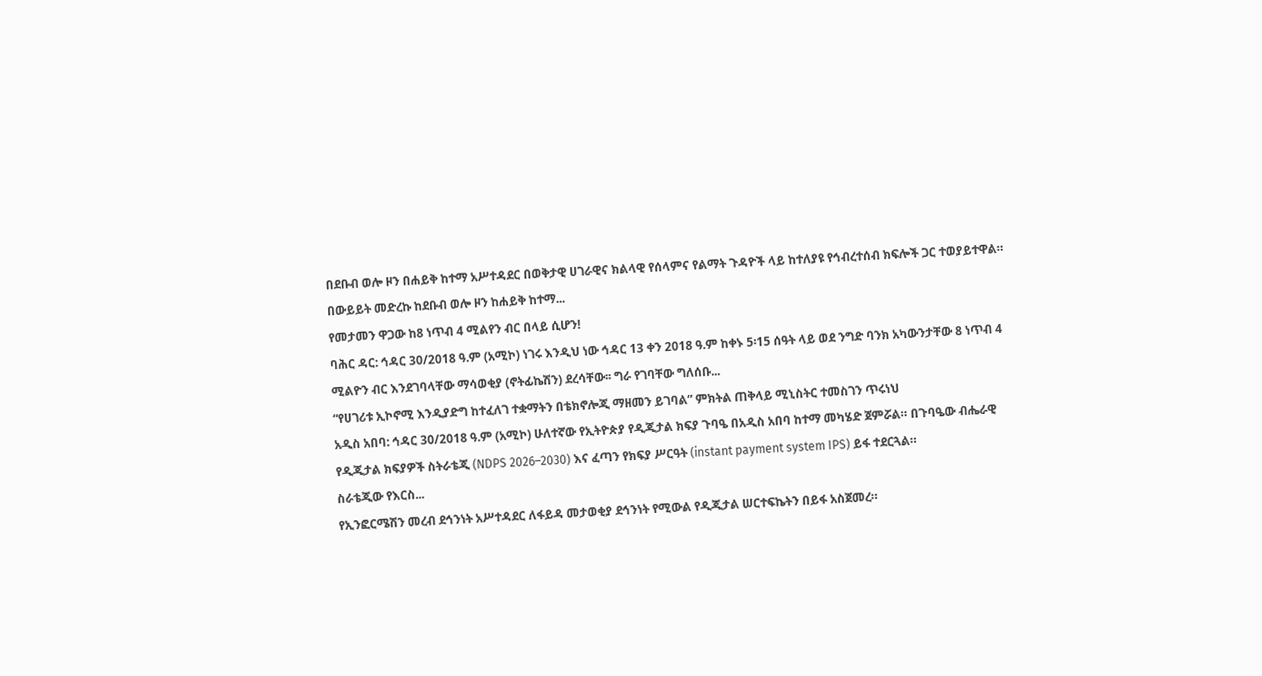በደቡብ ወሎ ዞን በሐይቅ ከተማ አሥተዳደር በወቅታዊ ሀገራዊና ክልላዊ የሰላምና የልማት ጉዳዮች ላይ ከተለያዩ የኅብረተሰብ ክፍሎች ጋር ተወያይተዋል።
በውይይት መድረኩ ከደቡብ ወሎ ዞን ከሐይቅ ከተማ...
የመታመን ዋጋው ከ8 ነጥብ 4 ሚልየን ብር በላይ ሲሆን!
ባሕር ዳር: ኅዳር 30/2018 ዓ.ም (አሚኮ) ነገሩ እንዲህ ነው ኅዳር 13 ቀን 2018 ዓ.ም ከቀኑ 5፡15 ሰዓት ላይ ወደ ንግድ ባንክ አካውንታቸው 8 ነጥብ 4 ሚልዮን ብር እንደገባላቸው ማሳወቂያ (ኖትፊኬሽን) ደረሳቸው፡፡ ግራ የገባቸው ግለሰቡ...
“የሀገሪቱ ኢኮኖሚ እንዲያድግ ከተፈለገ ተቋማትን በቴክኖሎጂ ማዘመን ይገባል” ምክትል ጠቅላይ ሚኒስትር ተመስገን ጥሩነህ
አዲስ አበባ: ኅዳር 30/2018 ዓ.ም (አሚኮ) ሁለተኛው የኢትዮጵያ የዲጂታል ክፍያ ጉባዔ በአዲስ አበባ ከተማ መካሄድ ጀምሯል። በጉባዔው ብሔራዊ የዲጂታል ክፍያዎች ስትራቴጂ (NDPS 2026–2030) እና ፈጣን የክፍያ ሥርዓት (instant payment system IPS) ይፋ ተደርጓል።
ስራቴጂው የእርስ...
የኢንፎርሜሽን መረብ ደኅንነት አሥተዳደር ለፋይዳ መታወቂያ ደኅንነት የሚውል የዲጂታል ሠርተፍኬትን በይፋ አስጀመረ።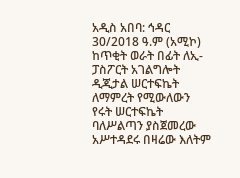አዲስ አበባ: ኅዳር 30/2018 ዓ.ም (አሚኮ) ከጥቂት ወራት በፊት ለኢ-ፓስፖርት አገልግሎት ዲጂታል ሠርተፍኬት ለማምረት የሚውለውን የሩት ሠርተፍኬት ባለሥልጣን ያስጀመረው አሥተዳደሩ በዛሬው እለትም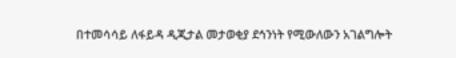በተመሳሳይ ለፋይዳ ዲጂታል መታወቂያ ደኅንነት የሚውለውን አገልግሎት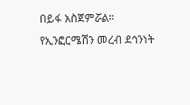በይፋ አስጀምሯል።
የኢንፎርሜሽን መረብ ደኅንነት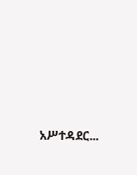አሥተዳደር...